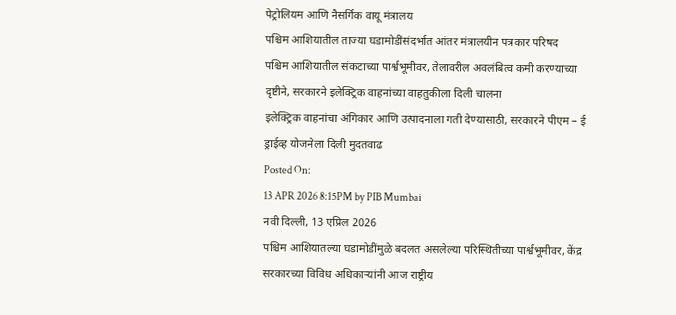पेट्रोलियम आणि नैसर्गिक वायू मंत्रालय
पश्चिम आशियातील ताज्या घडामोडींसंदर्भात आंतर मंत्रालयीन पत्रकार परिषद
पश्चिम आशियातील संकटाच्या पार्श्वभूमीवर, तेलावरील अवलंबित्व कमी करण्याच्या दृष्टीने, सरकारने इलेक्ट्रिक वाहनांच्या वाहतुकीला दिली चालना
इलेक्ट्रिक वाहनांचा अंगिकार आणि उत्पादनाला गती देण्यासाठी, सरकारने पीएम – ई ड्राईव्ह योजनेला दिली मुदतवाढ
Posted On:
13 APR 2026 8:15PM by PIB Mumbai
नवी दिल्ली, 13 एप्रिल 2026
पश्चिम आशियातल्या घडामोडींमुळे बदलत असलेल्या परिस्थितीच्या पार्श्वभूमीवर, केंद्र सरकारच्या विविध अधिकाऱ्यांनी आज राष्ट्रीय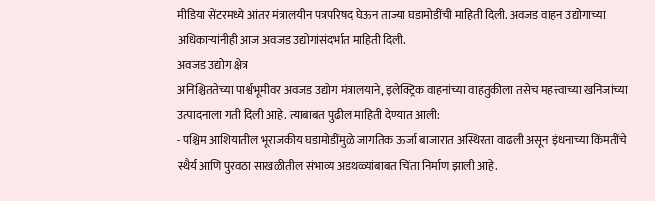मीडिया सेंटरमध्ये आंतर मंत्रालयीन पत्रपरिषद घेऊन ताज्या घडामोडींची माहिती दिली. अवजड वाहन उद्योगाच्या अधिकाऱ्यांनीही आज अवजड उद्योगांसंदर्भात माहिती दिली.
अवजड उद्योग क्षेत्र
अनिश्चिततेच्या पार्श्वभूमीवर अवजड उद्योग मंत्रालयाने, इलेक्ट्रिक वाहनांच्या वाहतुकीला तसेच महत्त्वाच्या खनिजांच्या उत्पादनाला गती दिली आहे. त्याबाबत पुढील माहिती देण्यात आली:
- पश्चिम आशियातील भूराजकीय घडामोडींमुळे जागतिक ऊर्जा बाजारात अस्थिरता वाढली असून इंधनाच्या किंमतींचे स्थैर्य आणि पुरवठा साखळीतील संभाव्य अडथळ्यांबाबत चिंता निर्माण झाली आहे.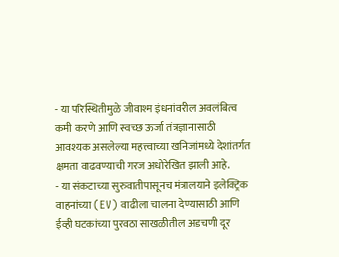- या परिस्थितीमुळे जीवाश्म इंधनांवरील अवलंबित्व कमी करणे आणि स्वच्छ ऊर्जा तंत्रज्ञानासाठी आवश्यक असलेल्या महत्त्वाच्या खनिजांमध्ये देशांतर्गत क्षमता वाढवण्याची गरज अधोरेखित झाली आहे.
- या संकटाच्या सुरुवातीपासूनच मंत्रालयाने इलेक्ट्रिक वाहनांच्या (EV) वाढीला चालना देण्यासाठी आणि ईव्ही घटकांच्या पुरवठा साखळीतील अडचणी दूर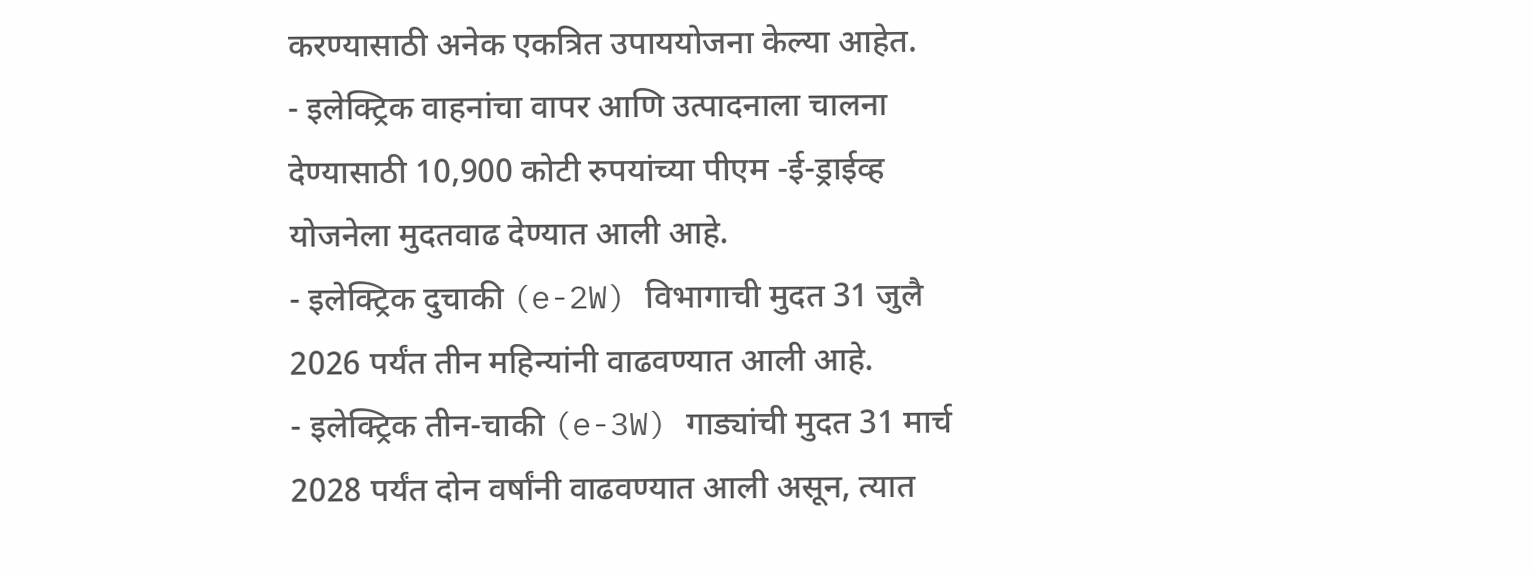करण्यासाठी अनेक एकत्रित उपाययोजना केल्या आहेत.
- इलेक्ट्रिक वाहनांचा वापर आणि उत्पादनाला चालना देण्यासाठी 10,900 कोटी रुपयांच्या पीएम -ई-ड्राईव्ह योजनेला मुदतवाढ देण्यात आली आहे.
- इलेक्ट्रिक दुचाकी (e-2W) विभागाची मुदत 31 जुलै 2026 पर्यंत तीन महिन्यांनी वाढवण्यात आली आहे.
- इलेक्ट्रिक तीन-चाकी (e-3W) गाड्यांची मुदत 31 मार्च 2028 पर्यंत दोन वर्षांनी वाढवण्यात आली असून, त्यात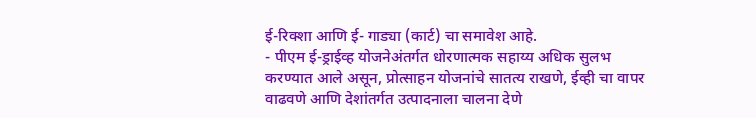ई-रिक्शा आणि ई- गाड्या (कार्ट) चा समावेश आहे.
- पीएम ई-ड्राईव्ह योजनेअंतर्गत धोरणात्मक सहाय्य अधिक सुलभ करण्यात आले असून, प्रोत्साहन योजनांचे सातत्य राखणे, ईव्ही चा वापर वाढवणे आणि देशांतर्गत उत्पादनाला चालना देणे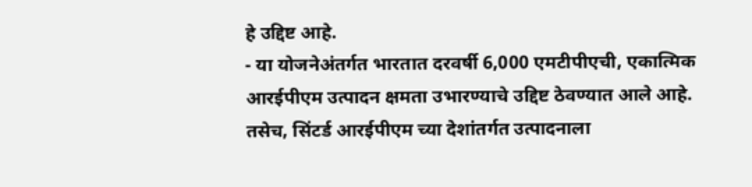हे उद्दिष्ट आहे.
- या योजनेअंतर्गत भारतात दरवर्षी 6,000 एमटीपीएची, एकात्मिक आरईपीएम उत्पादन क्षमता उभारण्याचे उद्दिष्ट ठेवण्यात आले आहे. तसेच, सिंटर्ड आरईपीएम च्या देशांतर्गत उत्पादनाला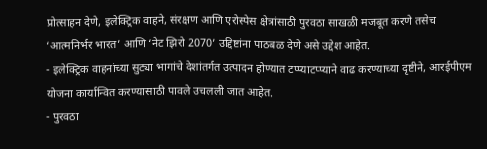प्रोत्साहन देणे, इलेक्ट्रिक वाहने, संरक्षण आणि एरोस्पेस क्षेत्रांसाठी पुरवठा साखळी मजबूत करणे तसेच ‘आत्मनिर्भर भारत’ आणि ‘नेट झिरो 2070’ उद्दिष्टांना पाठबळ देणे असे उद्देश आहेत.
- इलेक्ट्रिक वाहनांच्या सुट्या भागांचे देशांतर्गत उत्पादन होण्यात टप्प्याटप्प्याने वाढ करण्याच्या दृष्टीने, आरईपीएम योजना कार्यान्वित करण्यासाठी पावले उचलली जात आहेत.
- पुरवठा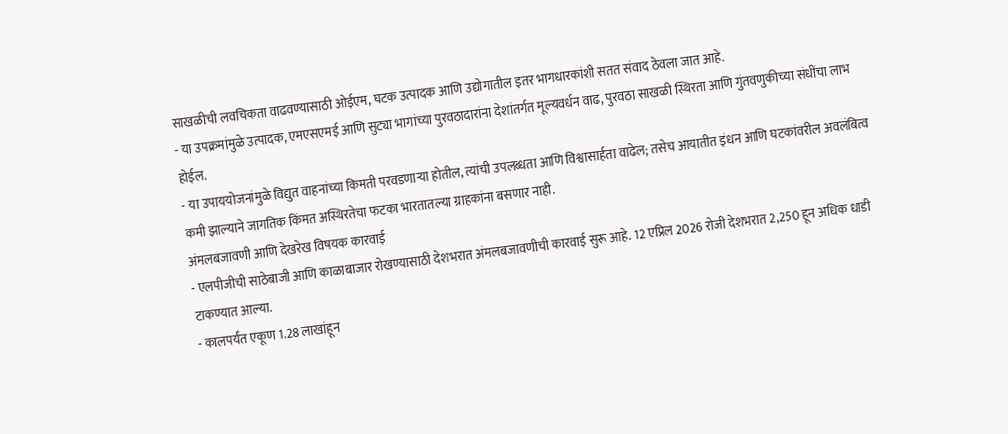साखळीची लवचिकता वाढवण्यासाठी ओईएम, घटक उत्पादक आणि उद्योगातील इतर भागधारकांशी सतत संवाद ठेवला जात आहे.
- या उपक्रमांमुळे उत्पादक, एमएसएमई आणि सुट्या भागांच्या पुरवठादारांना देशांतर्गत मूल्यवर्धन वाढ, पुरवठा साखळी स्थिरता आणि गुंतवणुकीच्या संधींचा लाभ होईल.
- या उपाययोजनांमुळे विद्युत वाहनांच्या किमती परवडणाऱ्या होतील, त्यांची उपलब्धता आणि विश्वासार्हता वाढेल; तसेच आयातीत इंधन आणि घटकांवरील अवलंबित्व कमी झाल्याने जागतिक किंमत अस्थिरतेचा फटका भारतातल्या ग्राहकांना बसणार नाही.
अंमलबजावणी आणि देखरेख विषयक कारवाई
- एलपीजीची साठेबाजी आणि काळाबाजार रोखण्यासाठी देशभरात अंमलबजावणीची कारवाई सुरू आहे. 12 एप्रिल 2026 रोजी देशभरात 2,250 हून अधिक धाडी टाकण्यात आल्या.
- कालपर्यंत एकूण 1.28 लाखांहून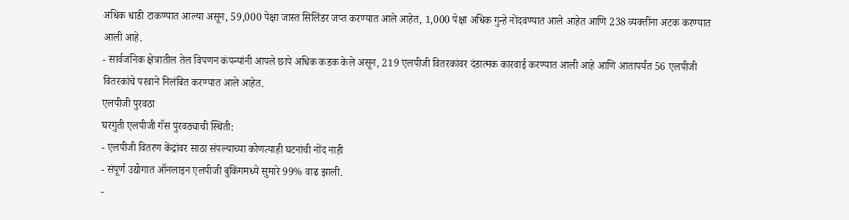अधिक धाडी टाकण्यात आल्या असून, 59,000 पेक्षा जास्त सिलिंडर जप्त करण्यात आले आहेत, 1,000 पेक्षा अधिक गुन्हे नोंदवण्यात आले आहेत आणि 238 व्यक्तींना अटक करण्यात आली आहे.
- सार्वजनिक क्षेत्रातील तेल विपणन कंपन्यांनी आपले छापे अधिक कडक केले असून, 219 एलपीजी वितरकांवर दंडात्मक कारवाई करण्यात आली आहे आणि आतापर्यंत 56 एलपीजी वितरकांचे परवाने निलंबित करण्यात आले आहेत.
एलपीजी पुरवठा
घरगुती एलपीजी गॅस पुरवठ्याची स्थिती:
- एलपीजी वितरण केंद्रांवर साठा संपल्याच्या कोणत्याही घटनांची नोंद नाही
- संपूर्ण उद्योगात ऑनलाइन एलपीजी बुकिंगमध्ये सुमारे 99% वाढ झाली.
-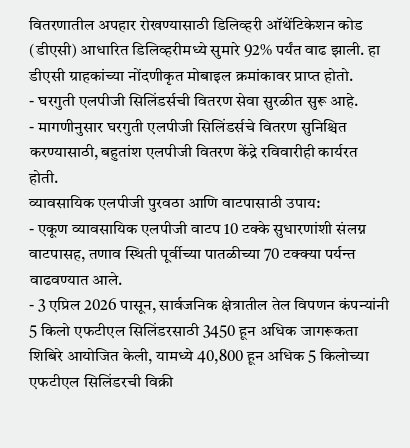वितरणातील अपहार रोखण्यासाठी डिलिव्हरी ऑथेंटिकेशन कोड (डीएसी) आधारित डिलिव्हरीमध्ये सुमारे 92% पर्यंत वाढ झाली. हा डीएसी ग्राहकांच्या नोंदणीकृत मोबाइल क्रमांकावर प्राप्त होतो.
- घरगुती एलपीजी सिलिंडर्सची वितरण सेवा सुरळीत सुरू आहे.
- मागणीनुसार घरगुती एलपीजी सिलिंडर्सचे वितरण सुनिश्चित करण्यासाठी, बहुतांश एलपीजी वितरण केंद्रे रविवारीही कार्यरत होती.
व्यावसायिक एलपीजी पुरवठा आणि वाटपासाठी उपाय:
- एकूण व्यावसायिक एलपीजी वाटप 10 टक्के सुधारणांशी संलग्न वाटपासह, तणाव स्थिती पूर्वीच्या पातळीच्या 70 टक्क्या पर्यन्त वाढवण्यात आले.
- 3 एप्रिल 2026 पासून, सार्वजनिक क्षेत्रातील तेल विपणन कंपन्यांनी 5 किलो एफटीएल सिलिंडरसाठी 3450 हून अधिक जागरूकता शिबिरे आयोजित केली, यामध्ये 40,800 हून अधिक 5 किलोच्या एफटीएल सिलिंडरची विक्री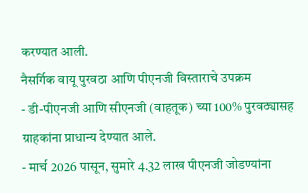करण्यात आली.
नैसर्गिक वायू पुरवठा आणि पीएनजी विस्ताराचे उपक्रम
- डी-पीएनजी आणि सीएनजी (वाहतूक) च्या 100% पुरवठ्यासह ग्राहकांना प्राधान्य देण्यात आले.
- मार्च 2026 पासून, सुमारे 4.32 लाख पीएनजी जोडण्यांना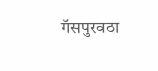गॅसपुरवठा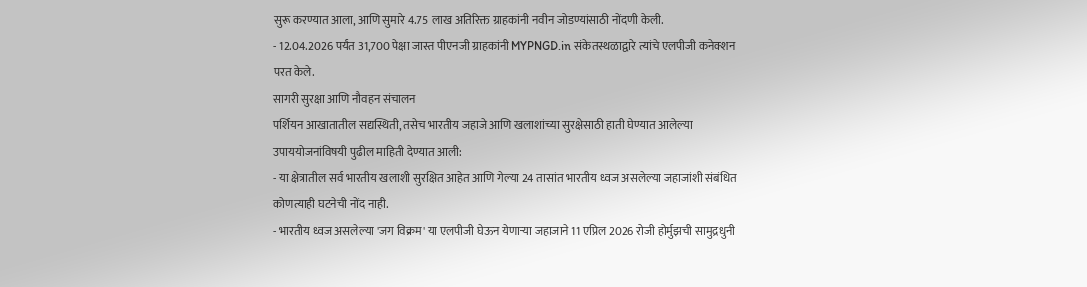सुरू करण्यात आला, आणि सुमारे 4.75 लाख अतिरिक्त ग्राहकांनी नवीन जोडण्यांसाठी नोंदणी केली.
- 12.04.2026 पर्यंत 31,700 पेक्षा जास्त पीएनजी ग्राहकांनी MYPNGD.in संकेतस्थळाद्वारे त्यांचे एलपीजी कनेक्शन परत केले.
सागरी सुरक्षा आणि नौवहन संचालन
पर्शियन आखातातील सद्यस्थिती, तसेच भारतीय जहाजे आणि खलाशांच्या सुरक्षेसाठी हाती घेण्यात आलेल्या उपाययोजनांविषयी पुढील माहिती देण्यात आली:
- या क्षेत्रातील सर्व भारतीय खलाशी सुरक्षित आहेत आणि गेल्या 24 तासांत भारतीय ध्वज असलेल्या जहाजांशी संबंधित कोणत्याही घटनेची नोंद नाही.
- भारतीय ध्वज असलेल्या 'जग विक्रम' या एलपीजी घेऊन येणाऱ्या जहाजाने 11 एप्रिल 2026 रोजी होर्मुझची सामुद्रधुनी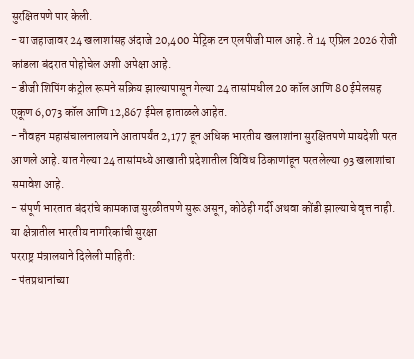सुरक्षितपणे पार केली.
- या जहाजावर 24 खलाशांसह अंदाजे 20,400 मेट्रिक टन एलपीजी माल आहे. ते 14 एप्रिल 2026 रोजी कांडला बंदरात पोहोचेल अशी अपेक्षा आहे.
- डीजी शिपिंग कंट्रोल रूमने सक्रिय झाल्यापासून गेल्या 24 तासांमधील 20 कॉल आणि 80 ईमेलसह एकूण 6,073 कॉल आणि 12,867 ईमेल हाताळले आहेत.
- नौवहन महासंचालनालयाने आतापर्यंत 2,177 हून अधिक भारतीय खलाशांना सुरक्षितपणे मायदेशी परत आणले आहे. यात गेल्या 24 तासांमध्ये आखाती प्रदेशातील विविध ठिकाणांहून परतलेल्या 93 खलाशांचा समावेश आहे.
- संपूर्ण भारतात बंदरांचे कामकाज सुरळीतपणे सुरू असून, कोठेही गर्दी अथवा कोंडी झाल्याचे वृत्त नाही.
या क्षेत्रातील भारतीय नागरिकांची सुरक्षा
परराष्ट्र मंत्रालयाने दिलेली माहिती:
- पंतप्रधानांच्या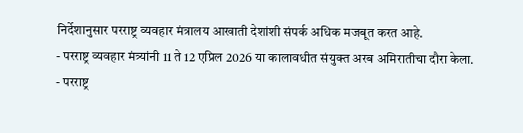निर्देशानुसार परराष्ट्र व्यवहार मंत्रालय आखाती देशांशी संपर्क अधिक मजबूत करत आहे.
- परराष्ट्र व्यवहार मंत्र्यांनी 11 ते 12 एप्रिल 2026 या कालावधीत संयुक्त अरब अमिरातीचा दौरा केला.
- परराष्ट्र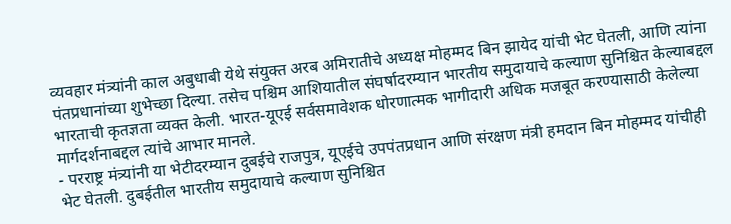व्यवहार मंत्र्यांनी काल अबुधाबी येथे संयुक्त अरब अमिरातीचे अध्यक्ष मोहम्मद बिन झायेद यांची भेट घेतली, आणि त्यांना पंतप्रधानांच्या शुभेच्छा दिल्या. तसेच पश्चिम आशियातील संघर्षादरम्यान भारतीय समुदायाचे कल्याण सुनिश्चित केल्याबद्दल भारताची कृतज्ञता व्यक्त केली. भारत-यूएई सर्वसमावेशक धोरणात्मक भागीदारी अधिक मजबूत करण्यासाठी केलेल्या मार्गदर्शनाबद्दल त्यांचे आभार मानले.
- परराष्ट्र मंत्र्यांनी या भेटीदरम्यान दुबईचे राजपुत्र, यूएईचे उपपंतप्रधान आणि संरक्षण मंत्री हमदान बिन मोहम्मद यांचीही भेट घेतली. दुबईतील भारतीय समुदायाचे कल्याण सुनिश्चित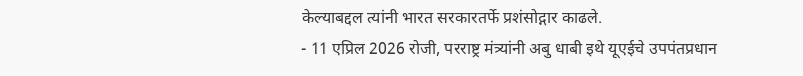केल्याबद्दल त्यांनी भारत सरकारतर्फे प्रशंसोद्गार काढले.
- 11 एप्रिल 2026 रोजी, परराष्ट्र मंत्र्यांनी अबु धाबी इथे यूएईचे उपपंतप्रधान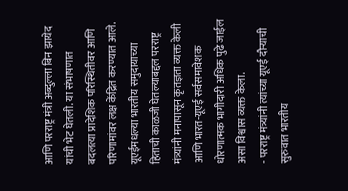आणि परराष्ट्र मंत्री अब्दुल्ला बिन झायेद यांची भेट घेतली. या संभाषणात बदलत्या प्रादेशिक परिस्थितीवर आणि परिणामांवर लक्ष केंद्रित करण्यात आले. यूएईमधल्या भारतीय समुदायाच्या हिताची काळजी घेतल्याबद्दल परराष्ट्र मंत्र्यांनी मनापासून कृतज्ञता व्यक्त केली आणि भारत-यूएई सर्वसमावेशक धोरणात्मक भागीदारी अधिक पुढे जाईल असा विश्वास व्यक्त केला.
- परराष्ट्र मंत्र्यांनी त्यांच्या यूएई दौऱ्याची सुरुवात भारतीय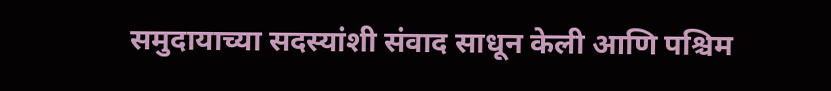समुदायाच्या सदस्यांशी संवाद साधून केली आणि पश्चिम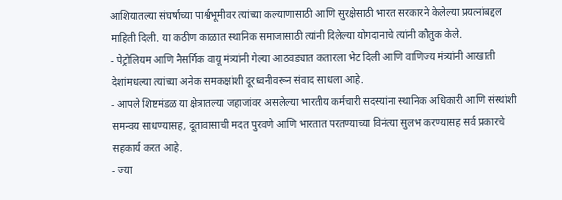आशियातल्या संघर्षाच्या पार्श्वभूमीवर त्यांच्या कल्याणासाठी आणि सुरक्षेसाठी भारत सरकारने केलेल्या प्रयत्नांबद्दल माहिती दिली. या कठीण काळात स्थानिक समाजासाठी त्यांनी दिलेल्या योगदानाचे त्यांनी कौतुक केले.
- पेट्रोलियम आणि नैसर्गिक वायू मंत्र्यांनी गेल्या आठवड्यात कतारला भेट दिली आणि वाणिज्य मंत्र्यांनी आखाती देशांमधल्या त्यांच्या अनेक समकक्षांशी दूरध्वनीवरून संवाद साधला आहे.
- आपले शिष्टमंडळ या क्षेत्रातल्या जहाजांवर असलेल्या भारतीय कर्मचारी सदस्यांना स्थानिक अधिकारी आणि संस्थांशी समन्वय साधण्यासह, दूतावासाची मदत पुरवणे आणि भारतात परतण्याच्या विनंत्या सुलभ करण्यासह सर्व प्रकारचे सहकार्य करत आहे.
- ज्या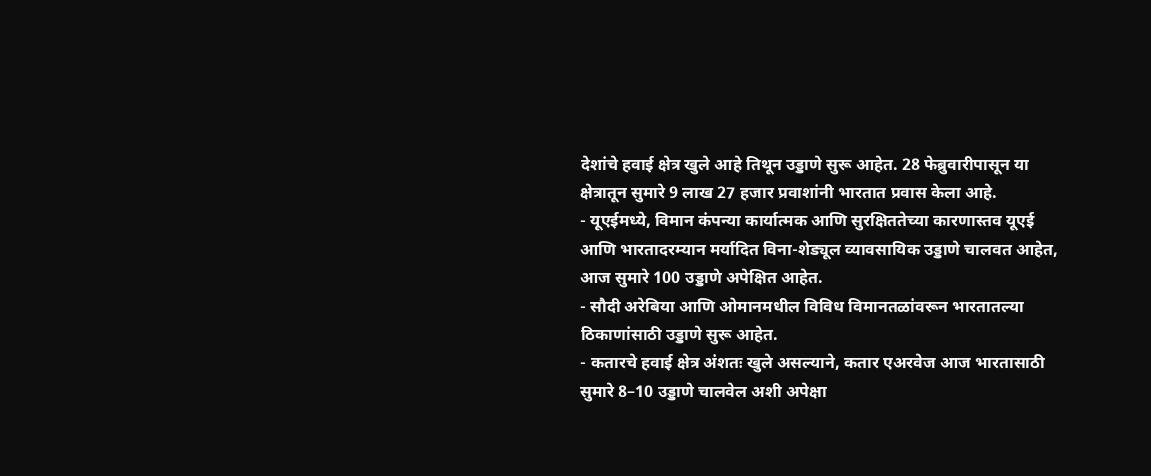देशांचे हवाई क्षेत्र खुले आहे तिथून उड्डाणे सुरू आहेत. 28 फेब्रुवारीपासून या क्षेत्रातून सुमारे 9 लाख 27 हजार प्रवाशांनी भारतात प्रवास केला आहे.
- यूएईमध्ये, विमान कंपन्या कार्यात्मक आणि सुरक्षिततेच्या कारणास्तव यूएई आणि भारतादरम्यान मर्यादित विना-शेड्यूल व्यावसायिक उड्डाणे चालवत आहेत, आज सुमारे 100 उड्डाणे अपेक्षित आहेत.
- सौदी अरेबिया आणि ओमानमधील विविध विमानतळांवरून भारतातल्या ठिकाणांसाठी उड्डाणे सुरू आहेत.
- कतारचे हवाई क्षेत्र अंशतः खुले असल्याने, कतार एअरवेज आज भारतासाठी सुमारे 8–10 उड्डाणे चालवेल अशी अपेक्षा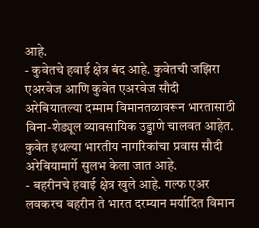आहे.
- कुवेतचे हवाई क्षेत्र बंद आहे. कुवेतची जझिरा एअरवेज आणि कुवेत एअरवेज सौदी अरेबियातल्या दम्माम विमानतळावरून भारतासाठी विना-शेड्यूल व्यावसायिक उड्डाणे चालवत आहेत. कुवेत इथल्या भारतीय नागरिकांचा प्रवास सौदी अरेबियामार्गे सुलभ केला जात आहे.
- बहरीनचे हवाई क्षेत्र खुले आहे. गल्फ एअर लवकरच बहरीन ते भारत दरम्यान मर्यादित विमान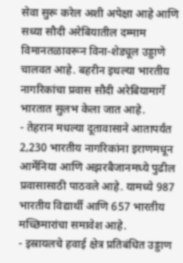सेवा सुरू करेल अशी अपेक्षा आहे आणि सध्या सौदी अरेबियातील दम्माम विमानतळावरून विना-शेड्यूल उड्डाणे चालवत आहे. बहरीन इथल्या भारतीय नागरिकांचा प्रवास सौदी अरेबियामार्गे भारतात सुलभ केला जात आहे.
- तेहरान मधल्या दूतावासाने आतापर्यंत 2,230 भारतीय नागरिकांना इराणमधून आर्मेनिया आणि अझरबैजानमध्ये पुढील प्रवासासाठी पाठवले आहे. यामध्ये 987 भारतीय विद्यार्थी आणि 657 भारतीय मच्छिमारांचा समावेश आहे.
- इस्रायलचे हवाई क्षेत्र प्रतिबंधित उड्डाण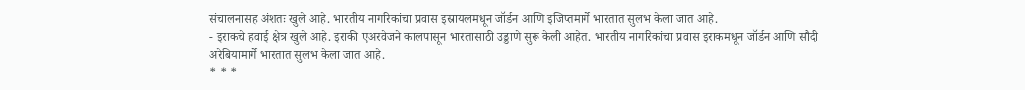संचालनासह अंशतः खुले आहे. भारतीय नागरिकांचा प्रवास इस्रायलमधून जॉर्डन आणि इजिप्तमार्गे भारतात सुलभ केला जात आहे.
- इराकचे हवाई क्षेत्र खुले आहे. इराकी एअरवेजने कालपासून भारतासाठी उड्डाणे सुरू केली आहेत. भारतीय नागरिकांचा प्रवास इराकमधून जॉर्डन आणि सौदी अरेबियामार्गे भारतात सुलभ केला जात आहे.
* * *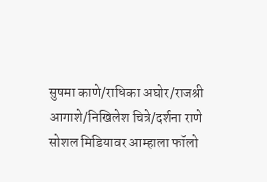सुषमा काणे/राधिका अघोर/राजश्री आगाशे/निखिलेश चित्रे/दर्शना राणे
सोशल मिडियावर आम्हाला फॉलो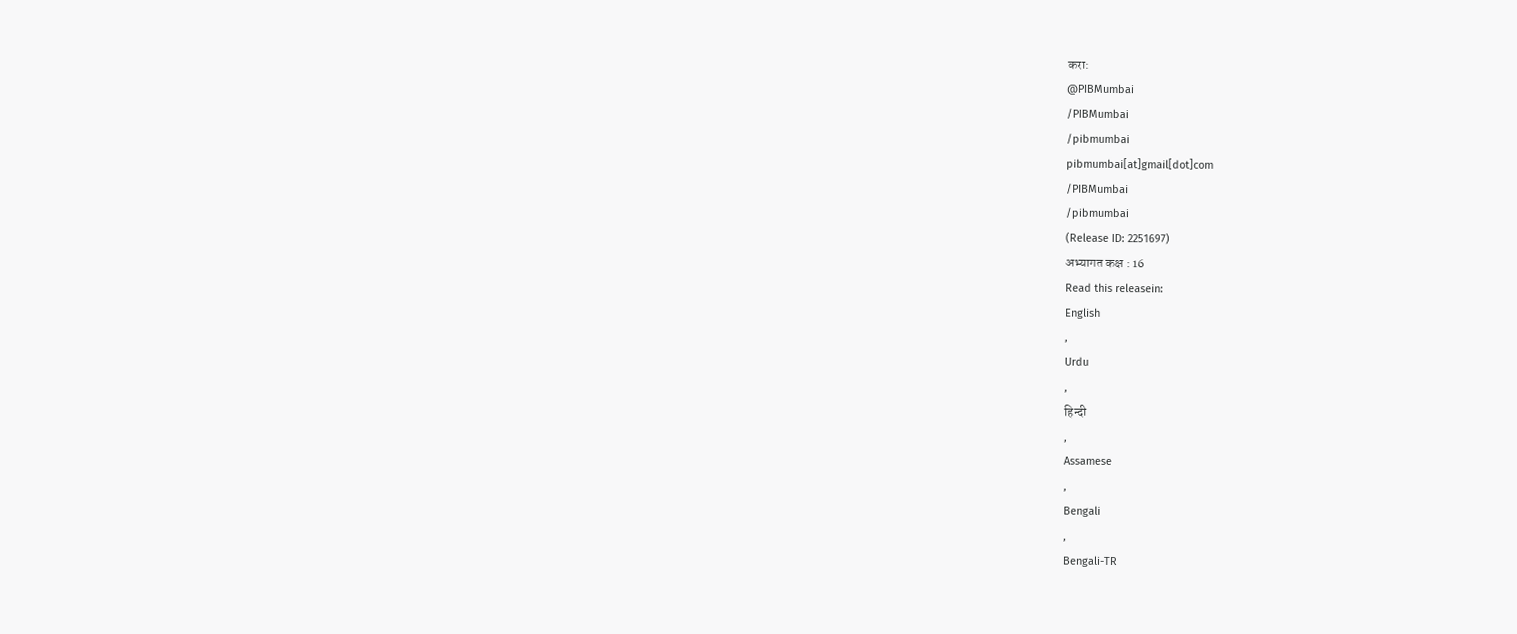करा:
@PIBMumbai
/PIBMumbai
/pibmumbai
pibmumbai[at]gmail[dot]com
/PIBMumbai
/pibmumbai
(Release ID: 2251697)
अभ्यागत कक्ष : 16
Read this releasein:
English
,
Urdu
,
हिन्दी
,
Assamese
,
Bengali
,
Bengali-TR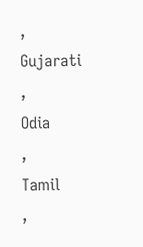,
Gujarati
,
Odia
,
Tamil
,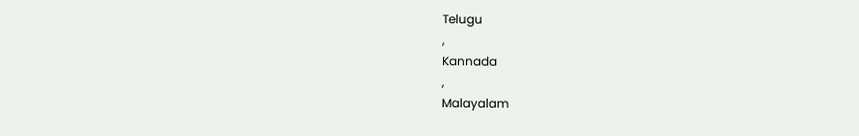Telugu
,
Kannada
,
Malayalam